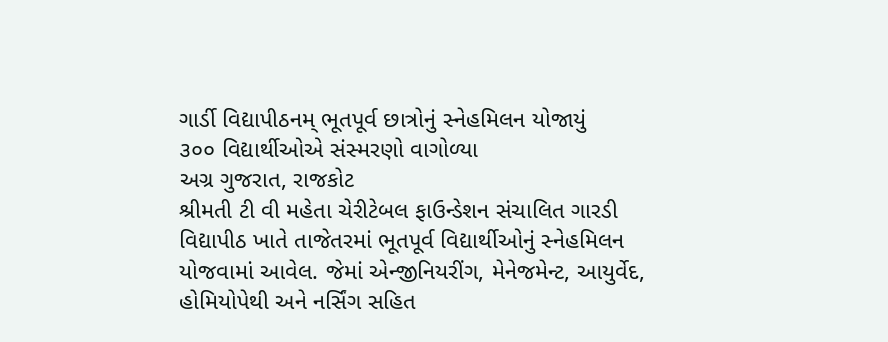ગાર્ડી વિદ્યાપીઠનમ્ ભૂતપૂર્વ છાત્રોનું સ્નેહમિલન યોજાયું
૩૦૦ વિદ્યાર્થીઓએ સંસ્મરણો વાગોળ્યા
અગ્ર ગુજરાત, રાજકોટ
શ્રીમતી ટી વી મહેતા ચેરીટેબલ ફાઉન્ડેશન સંચાલિત ગારડી વિદ્યાપીઠ ખાતે તાજેતરમાં ભૂતપૂર્વ વિદ્યાર્થીઓનું સ્નેહમિલન યોજવામાં આવેલ. જેમાં એન્જીનિયરીંગ, મેનેજમેન્ટ, આયુર્વેદ, હોમિયોપેથી અને નર્સિંગ સહિત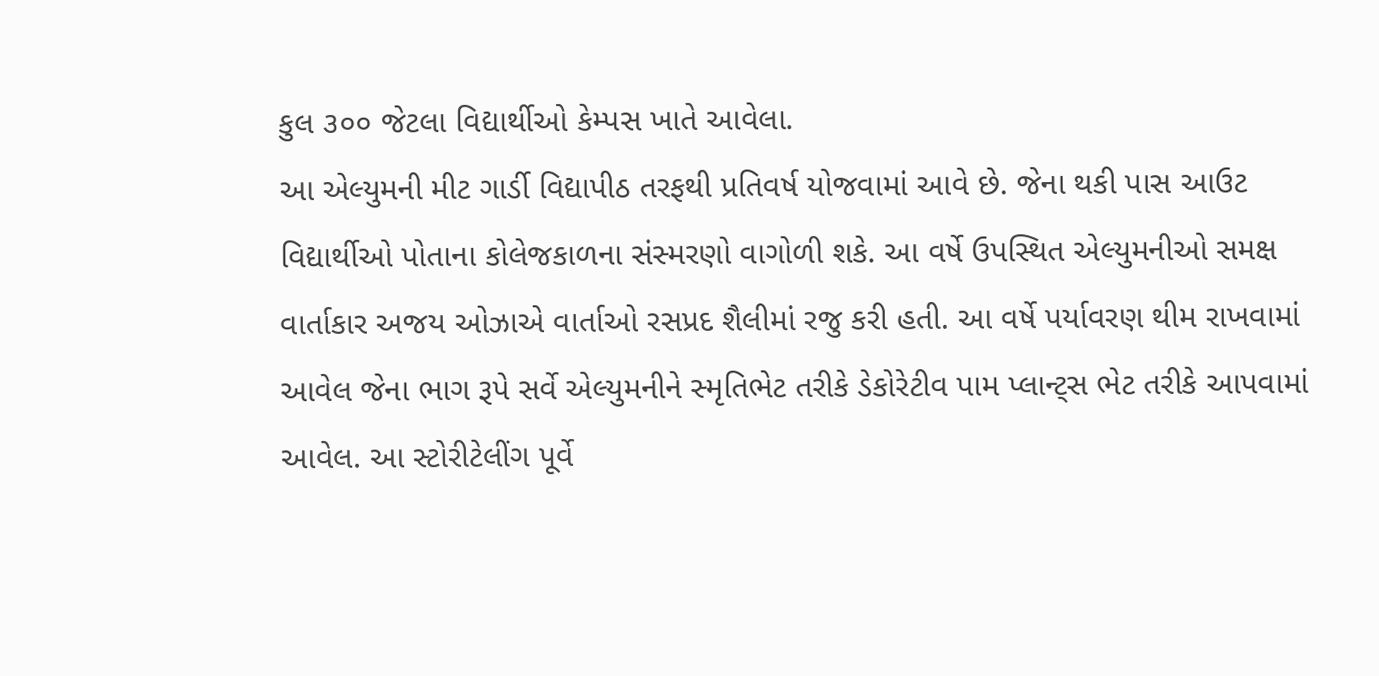કુલ ૩૦૦ જેટલા વિદ્યાર્થીઓ કેમ્પસ ખાતે આવેલા.
આ એલ્યુમની મીટ ગાર્ડી વિદ્યાપીઠ તરફથી પ્રતિવર્ષ યોજવામાં આવે છે. જેના થકી પાસ આઉટ વિદ્યાર્થીઓ પોતાના કોલેજકાળના સંસ્મરણો વાગોળી શકે. આ વર્ષે ઉપસ્થિત એલ્યુમનીઓ સમક્ષ વાર્તાકાર અજય ઓઝાએ વાર્તાઓ રસપ્રદ શૈલીમાં રજુ કરી હતી. આ વર્ષે પર્યાવરણ થીમ રાખવામાં આવેલ જેના ભાગ રૂપે સર્વે એલ્યુમનીને સ્મૃતિભેટ તરીકે ડેકોરેટીવ પામ પ્લાન્ટ્સ ભેટ તરીકે આપવામાં આવેલ. આ સ્ટોરીટેલીંગ પૂર્વે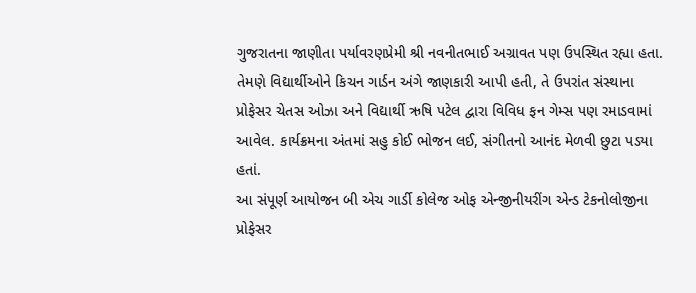ગુજરાતના જાણીતા પર્યાવરણપ્રેમી શ્રી નવનીતભાઈ અગ્રાવત પણ ઉપસ્થિત રહ્યા હતા. તેમણે વિદ્યાર્થીઓને કિચન ગાર્ડન અંગે જાણકારી આપી હતી, તે ઉપરાંત સંસ્થાના પ્રોફેસર ચેતસ ઓઝા અને વિદ્યાર્થી ઋષિ પટેલ દ્વારા વિવિધ ફન ગેમ્સ પણ રમાડવામાં આવેલ. કાર્યક્રમના અંતમાં સહુ કોઈ ભોજન લઈ, સંગીતનો આનંદ મેળવી છુટા પડયા હતાં.
આ સંપૂર્ણ આયોજન બી એચ ગાર્ડી કોલેજ ઓફ એન્જીનીયરીંગ એન્ડ ટેકનોલોજીના પ્રોફેસર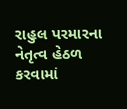રાહુલ પરમારના નેતૃત્વ હેઠળ કરવામાં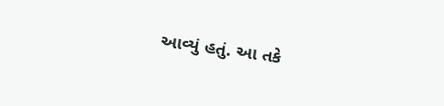આવ્યું હતું. આ તકે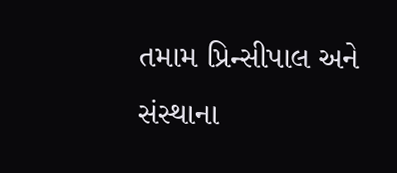તમામ પ્રિન્સીપાલ અને સંસ્થાના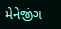મેનેજીંગ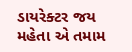ડાયરેક્ટર જય મહેતા એ તમામ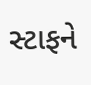સ્ટાફને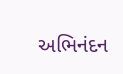અભિનંદન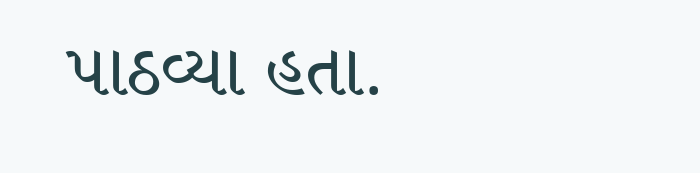પાઠવ્યા હતા.